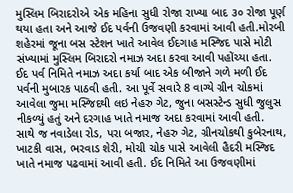મુસ્લિમ બિરાદરોએ એક મહિના સુધી રોજા રાખ્યા બાદ ૩૦ રોજા પૂર્ણ થયા હતા અને આજે ઈદ પર્વની ઉજવણી કરવામાં આવી હતી.મોરબી શહેરમાં જૂના બસ સ્ટેશન ખાતે આવેલ ઈદગાહ મસ્જિદ પાસે મોટી સંખ્યામાં મુસ્લિમ બિરાદરો નમાઝ અદા કરવા આવી પહોંચ્યા હતા. ઈદ પર્વ નિમિતે નમાઝ અદા કર્યા બાદ એક બીજાને ગળે મળી ઈદ પર્વની મુબારક પાઠવી હતી. આ પૂર્વે સવારે 8 વાગ્યે ગ્રીન ચોકમાં આવેલા જુમા મસ્જિદથી લઇ નેહરુ ગેટ, જુના બસસ્ટેન્ડ સુધી જુલુસ નીકળ્યું હતું અને દરગાહ ખાતે નમાજ અદા કરવામાં આવી હતી.
સાથે જ નવાડેલા રોડ, પરા બજાર, નેહરુ ગેટ, ગ્રીનચોકથી કુબેરનાથ, ખાટકી વાસ, ભરવાડ શેરી, મોચી ચોક પાસે આવેલી હૈદરી મસ્જિદ ખાતે નમાજ પઢવામાં આવી હતી. ઈદ નિમિતે આ ઉજવણીમાં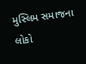મુસ્લિમ સમાજના લોકો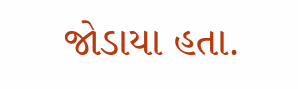જોડાયા હતા.